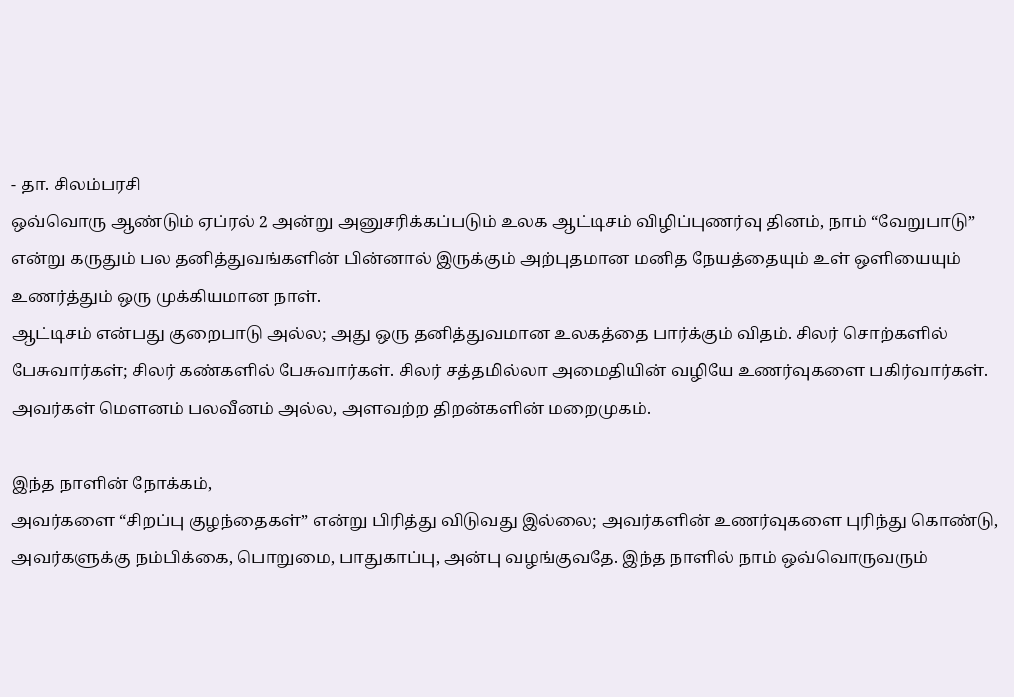- தா. சிலம்பரசி
ஒவ்வொரு ஆண்டும் ஏப்ரல் 2 அன்று அனுசரிக்கப்படும் உலக ஆட்டிசம் விழிப்புணர்வு தினம், நாம் “வேறுபாடு” என்று கருதும் பல தனித்துவங்களின் பின்னால் இருக்கும் அற்புதமான மனித நேயத்தையும் உள் ஒளியையும் உணர்த்தும் ஒரு முக்கியமான நாள்.
ஆட்டிசம் என்பது குறைபாடு அல்ல; அது ஒரு தனித்துவமான உலகத்தை பார்க்கும் விதம். சிலர் சொற்களில் பேசுவார்கள்; சிலர் கண்களில் பேசுவார்கள். சிலர் சத்தமில்லா அமைதியின் வழியே உணர்வுகளை பகிர்வார்கள். அவர்கள் மௌனம் பலவீனம் அல்ல, அளவற்ற திறன்களின் மறைமுகம்.

இந்த நாளின் நோக்கம்,
அவர்களை “சிறப்பு குழந்தைகள்” என்று பிரித்து விடுவது இல்லை; அவர்களின் உணர்வுகளை புரிந்து கொண்டு, அவர்களுக்கு நம்பிக்கை, பொறுமை, பாதுகாப்பு, அன்பு வழங்குவதே. இந்த நாளில் நாம் ஒவ்வொருவரும்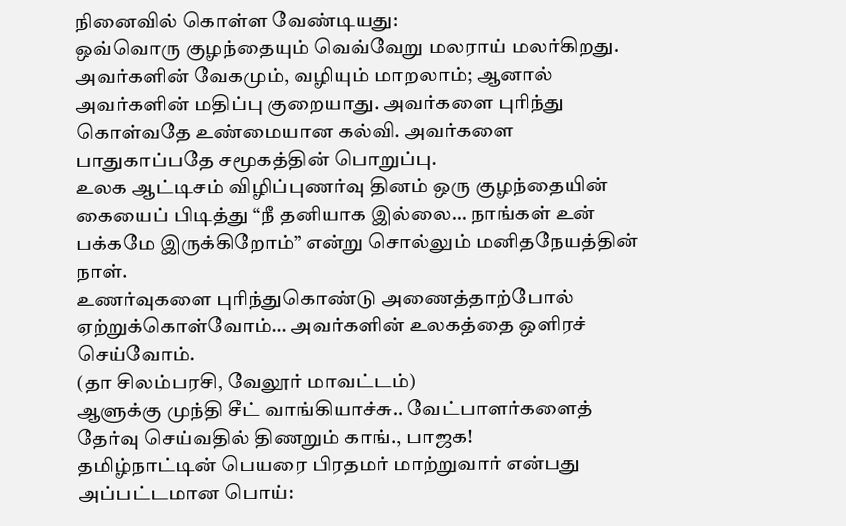நினைவில் கொள்ள வேண்டியது:
ஒவ்வொரு குழந்தையும் வெவ்வேறு மலராய் மலர்கிறது.
அவர்களின் வேகமும், வழியும் மாறலாம்; ஆனால் அவர்களின் மதிப்பு குறையாது. அவர்களை புரிந்து கொள்வதே உண்மையான கல்வி. அவர்களை பாதுகாப்பதே சமூகத்தின் பொறுப்பு.
உலக ஆட்டிசம் விழிப்புணர்வு தினம் ஒரு குழந்தையின் கையைப் பிடித்து “நீ தனியாக இல்லை… நாங்கள் உன் பக்கமே இருக்கிறோம்” என்று சொல்லும் மனிதநேயத்தின் நாள்.
உணர்வுகளை புரிந்துகொண்டு அணைத்தாற்போல் ஏற்றுக்கொள்வோம்… அவர்களின் உலகத்தை ஒளிரச் செய்வோம்.
(தா சிலம்பரசி, வேலூர் மாவட்டம்)
ஆளுக்கு முந்தி சீட் வாங்கியாச்சு.. வேட்பாளர்களைத் தேர்வு செய்வதில் திணறும் காங்., பாஜக!
தமிழ்நாட்டின் பெயரை பிரதமர் மாற்றுவார் என்பது அப்பட்டமான பொய்: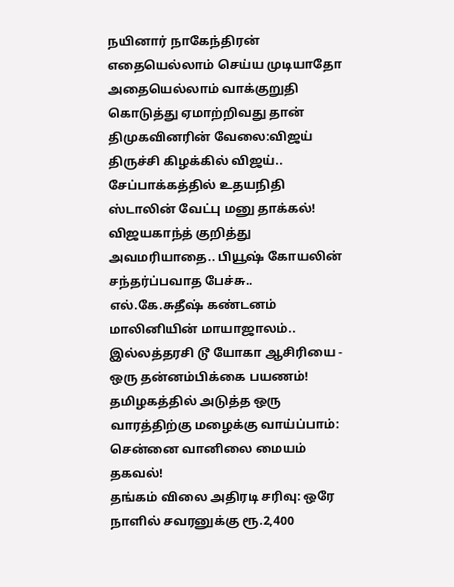நயினார் நாகேந்திரன்
எதையெல்லாம் செய்ய முடியாதோ அதையெல்லாம் வாக்குறுதி கொடுத்து ஏமாற்றிவது தான் திமுகவினரின் வேலை:விஜய்
திருச்சி கிழக்கில் விஜய்.. சேப்பாக்கத்தில் உதயநிதி ஸ்டாலின் வேட்பு மனு தாக்கல்!
விஜயகாந்த் குறித்து அவமரியாதை.. பியூஷ் கோயலின் சந்தர்ப்பவாத பேச்சு.. எல்.கே.சுதீஷ் கண்டனம்
மாலினியின் மாயாஜாலம்.. இல்லத்தரசி டூ யோகா ஆசிரியை - ஒரு தன்னம்பிக்கை பயணம்!
தமிழகத்தில் அடுத்த ஒரு வாரத்திற்கு மழைக்கு வாய்ப்பாம்: சென்னை வானிலை மையம் தகவல்!
தங்கம் விலை அதிரடி சரிவு: ஒரே நாளில் சவரனுக்கு ரூ.2,400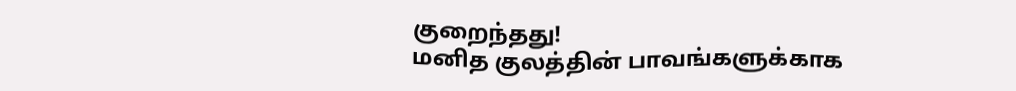குறைந்தது!
மனித குலத்தின் பாவங்களுக்காக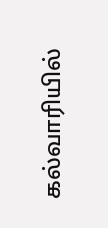கல்வாரியில்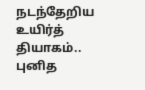நடந்தேறிய உயிர்த் தியாகம்.. புனித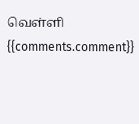வெள்ளி
{{comments.comment}}